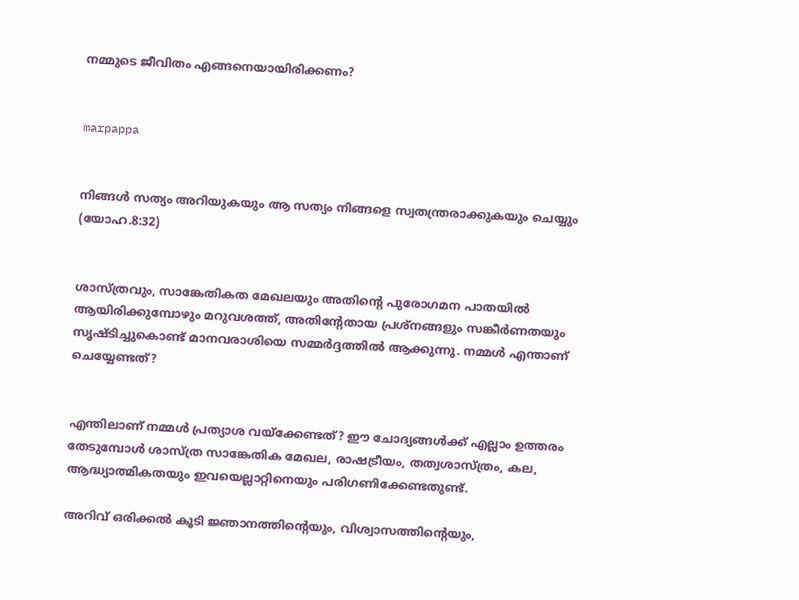നമ്മുടെ ജീവിതം എങ്ങനെയായിരിക്കണം?


marpappa


നിങ്ങള്‍ സത്യം അറിയുകയും ആ സത്യം നിങ്ങളെ സ്വതന്ത്രരാക്കുകയും ചെയ്യും (യോഹ.8:32)


ശാസ്ത്രവും, സാങ്കേതികത മേഖലയും അതിന്റെ പുരോഗമന പാതയില്‍ ആയിരിക്കുമ്പോഴും മറുവശത്ത്, അതിന്റേതായ പ്രശ്‌നങ്ങളും സങ്കീര്‍ണതയും സൃഷ്ടിച്ചുകൊണ്ട് മാനവരാശിയെ സമ്മര്‍ദ്ദത്തില്‍ ആക്കുന്നു. നമ്മള്‍ എന്താണ് ചെയ്യേണ്ടത്?


എന്തിലാണ് നമ്മള്‍ പ്രത്യാശ വയ്‌ക്കേണ്ടത്? ഈ ചോദ്യങ്ങള്‍ക്ക് എല്ലാം ഉത്തരം തേടുമ്പോള്‍ ശാസ്ത്ര സാങ്കേതിക മേഖല, രാഷട്രീയം, തത്വശാസ്ത്രം, കല, ആദ്ധ്യാത്മികതയും ഇവയെല്ലാറ്റിനെയും പരിഗണിക്കേണ്ടതുണ്ട്.

അറിവ് ഒരിക്കല്‍ കൂടി ജ്ഞാനത്തിന്റെയും, വിശ്വാസത്തിന്റെയും,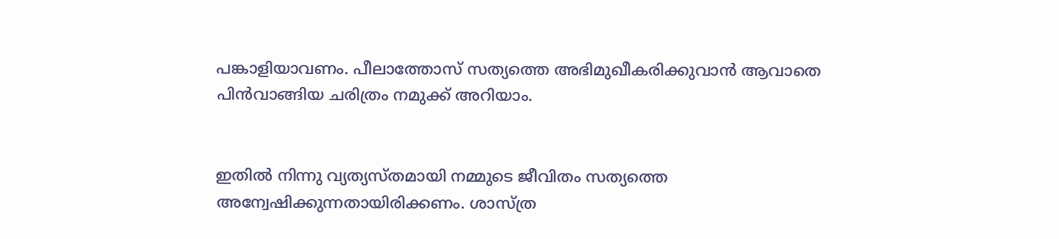പങ്കാളിയാവണം. പീലാത്തോസ് സത്യത്തെ അഭിമുഖീകരിക്കുവാന്‍ ആവാതെ പിന്‍വാങ്ങിയ ചരിത്രം നമുക്ക് അറിയാം.


ഇതില്‍ നിന്നു വ്യത്യസ്തമായി നമ്മുടെ ജീവിതം സത്യത്തെ അന്വേഷിക്കുന്നതായിരിക്കണം. ശാസ്ത്ര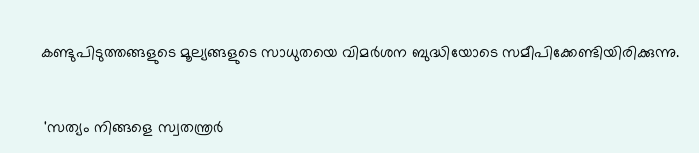കണ്ടുപിടുത്തങ്ങളുടെ മൂല്യങ്ങളുടെ സാധുതയെ വിമര്‍ശന ബുദ്ധിയോടെ സമീപിക്കേണ്ടിയിരിക്കുന്നു.


 'സത്യം നിങ്ങളെ സ്വതന്ത്രര്‍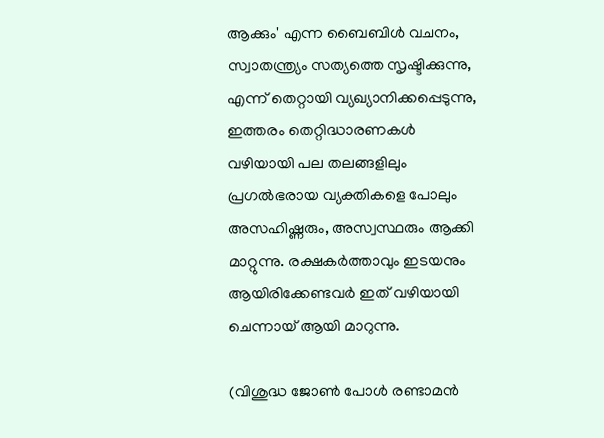ആക്കും' എന്ന ബൈബിള്‍ വചനം, സ്വാതന്ത്ര്യം സത്യത്തെ സൃഷ്ടിക്കുന്നു, എന്ന് തെറ്റായി വ്യഖ്യാനിക്കപ്പെടുന്നു, ഇത്തരം തെറ്റിദ്ധാരണകള്‍ വഴിയായി പല തലങ്ങളിലും പ്രഗല്‍ഭരായ വ്യക്തികളെ പോലും അസഹിഷ്ണരും, അസ്വസ്ഥരും ആക്കി മാറ്റുന്നു. രക്ഷകര്‍ത്താവും ഇടയനും ആയിരിക്കേണ്ടവര്‍ ഇത് വഴിയായി ചെന്നായ് ആയി മാറുന്നു.

(വിശുദ്ധ ജോണ്‍ പോള്‍ രണ്ടാമന്‍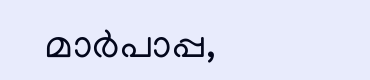മാര്‍പാപ്പ,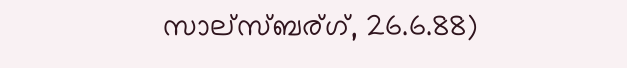സാല്‌സ്ബര്ഗ്, 26.6.88)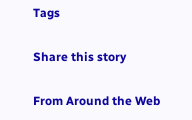Tags

Share this story

From Around the Web